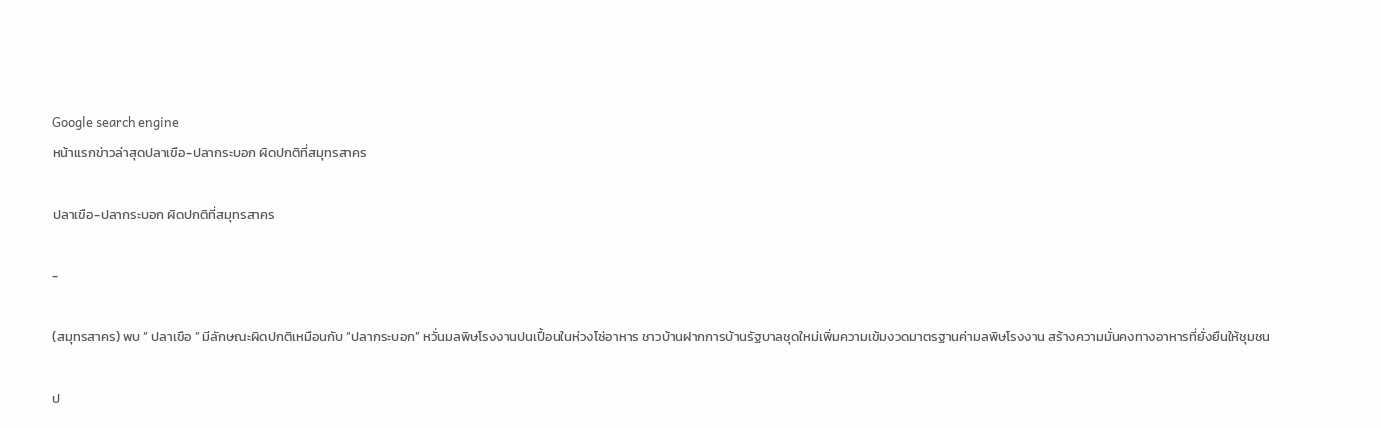Google search engine
หน้าแรกข่าวล่าสุดปลาเขือ-ปลากระบอก ผิดปกติที่สมุทรสาคร

ปลาเขือ-ปลากระบอก ผิดปกติที่สมุทรสาคร

-

(สมุทรสาคร) พบ “ ปลาเขือ ” มีลักษณะผิดปกติเหมือนกับ “ปลากระบอก” หวั่นมลพิษโรงงานปนเปื้อนในห่วงโซ่อาหาร ชาวบ้านฝากการบ้านรัฐบาลชุดใหม่เพิ่มความเข้มงวดมาตรฐานค่ามลพิษโรงงาน สร้างความมั่นคงทางอาหารที่ยั่งยืนให้ชุมชน

ป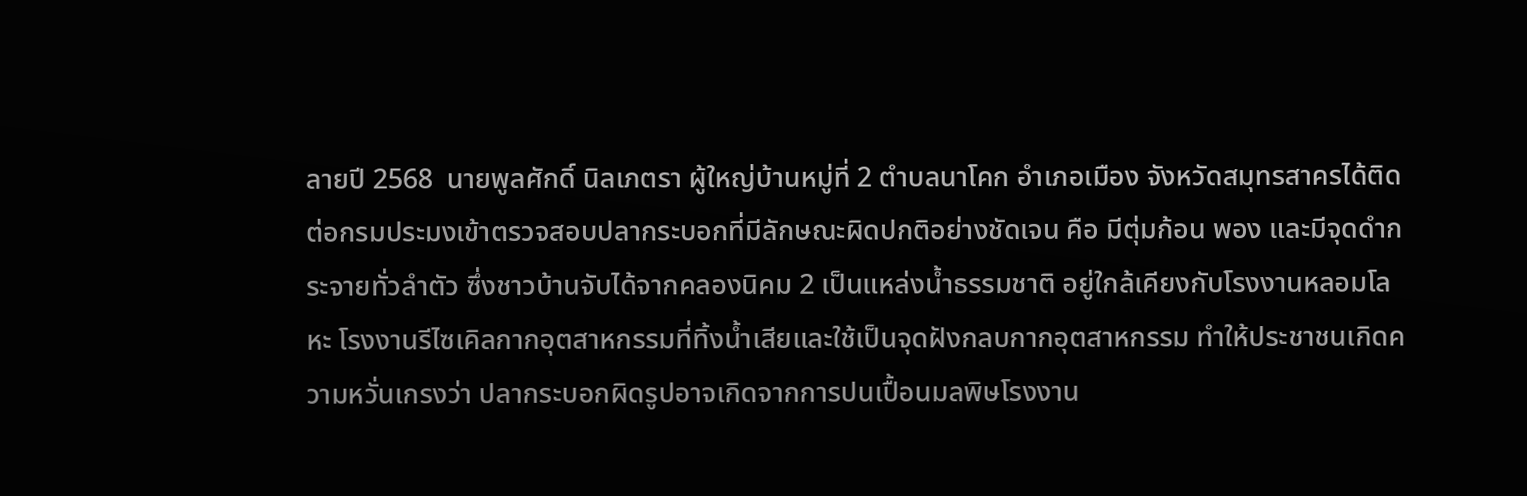ลายปี 2568  นายพูลศักดิ์ นิลเภตรา ผู้ใหญ่บ้านหมู่ที่ 2 ตำบลนาโคก อำเภอเมือง จังหวัดสมุทรสาครได้ติดต่อกรมประมงเข้าตรวจสอบปลากระบอกที่มีลักษณะผิดปกติอย่างชัดเจน คือ มีตุ่มก้อน พอง และมีจุดดำกระจายทั่วลำตัว ซึ่งชาวบ้านจับได้จากคลองนิคม 2 เป็นแหล่งน้ำธรรมชาติ อยู่ใกล้เคียงกับโรงงานหลอมโลหะ โรงงานรีไซเคิลกากอุตสาหกรรมที่ทิ้งน้ำเสียและใช้เป็นจุดฝังกลบกากอุตสาหกรรม ทำให้ประชาชนเกิดความหวั่นเกรงว่า ปลากระบอกผิดรูปอาจเกิดจากการปนเปื้อนมลพิษโรงงาน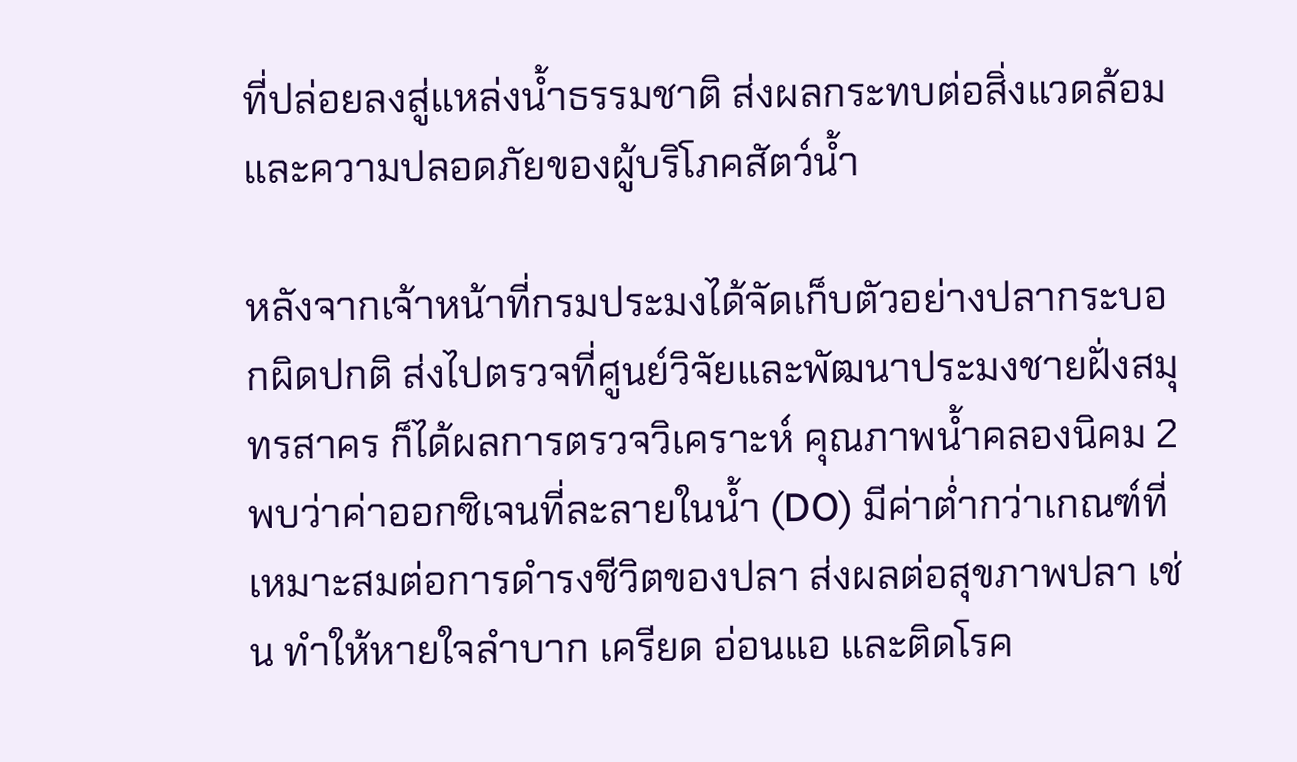ที่ปล่อยลงสู่แหล่งน้ำธรรมชาติ ส่งผลกระทบต่อสิ่งแวดล้อมและความปลอดภัยของผู้บริโภคสัตว์น้ำ

หลังจากเจ้าหน้าที่กรมประมงได้จัดเก็บตัวอย่างปลากระบอกผิดปกติ ส่งไปตรวจที่ศูนย์วิจัยและพัฒนาประมงชายฝั่งสมุทรสาคร ก็ได้ผลการตรวจวิเคราะห์ คุณภาพน้ำคลองนิคม 2  พบว่าค่าออกซิเจนที่ละลายในน้ำ (DO) มีค่าต่ำกว่าเกณฑ์ที่เหมาะสมต่อการดำรงชีวิตของปลา ส่งผลต่อสุขภาพปลา เช่น ทำให้หายใจลำบาก เครียด อ่อนแอ และติดโรค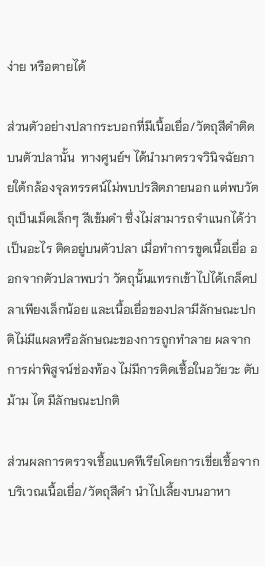ง่าย หรือตายได้

ส่วนตัวอย่างปลากระบอกที่มีเนื้อเยื่อ/วัตถุสีดำติดบนตัวปลานั้น  ทางศูนย์ฯ ได้นำมาตรวจวินิจฉัยภายใต้กล้องจุลทรรศน์ไม่พบปรสิตภายนอก แต่พบวัตถุเป็นเม็ดเล็กๆ สีเข้มดำ ซึ่งไม่สามารถจำแนกได้ว่าเป็นอะไร ติดอยู่บนตัวปลา เมื่อทำการขูดเนื้อเยื่อ ออกจากตัวปลาพบว่า วัตถุนั้นแทรกเข้าไปได้เกล็ดปลาเพียงเล็กน้อย และเนื้อเยื่อของปลามีลักษณะปกติไม่มีแผลหรือลักษณะของการถูกทำลาย ผลจากการผ่าพิสูจน์ช่องท้อง ไม่มีการติดเชื้อในอวัยวะ ตับ ม้าม ไต มีลักษณะปกติ

ส่วนผลการตรวจเชื้อแบคทีเรียโดยการเขี่ยเชื้อจากบริเวณเนื้อเยื่อ/วัตถุสีดำ นำไปเลี้ยงบนอาหา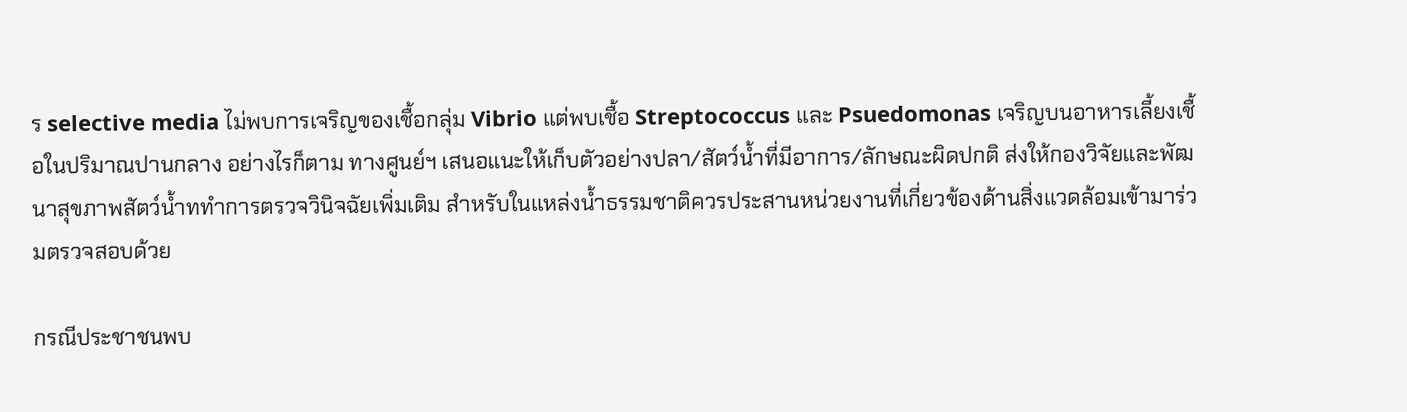ร selective media ไม่พบการเจริญของเชื้อกลุ่ม Vibrio แต่พบเชื้อ Streptococcus และ Psuedomonas เจริญบนอาหารเลี้ยงเชื้อในปริมาณปานกลาง อย่างไรก็ตาม ทางศูนย์ฯ เสนอแนะให้เก็บตัวอย่างปลา/สัตว์น้ำที่มีอาการ/ลักษณะผิดปกติ ส่งให้กองวิจัยและพัฒนาสุขภาพสัตว์น้ำททำการตรวจวินิจฉัยเพิ่มเติม สำหรับในแหล่งน้ำธรรมชาติควรประสานหน่วยงานที่เกี่ยวข้องด้านสิ่งแวดล้อมเข้ามาร่วมตรวจสอบด้วย

กรณีประชาชนพบ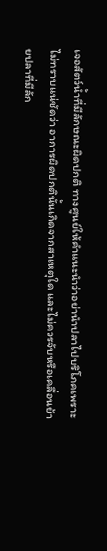เจอสัตว์น้ำที่มีลักษณะผิดปกติ ทางศูนย์ให้คำแนะนำว่าอย่านำปลาไปบริโภคเพราะไม่ทราบแน่ชัดว่า อาการผิดปกตินั้นเกิดจากสาเหตุใด และไม่ควรจับหรือเคลื่อนย้ายปลาที่มีลัก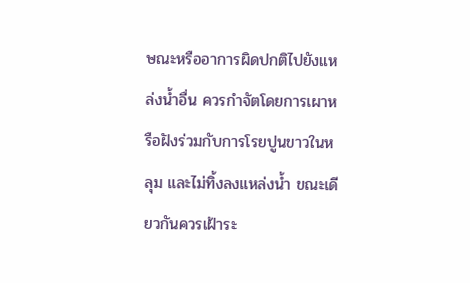ษณะหรืออาการผิดปกติไปยังแหล่งน้ำอื่น ควรกำจัตโดยการเผาหรือฝังร่วมกับการโรยปูนขาวในหลุม และไม่ทิ้งลงแหล่งน้ำ ขณะเดียวกันควรเฝ้าระ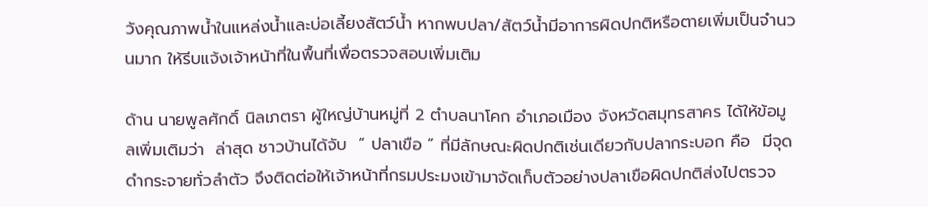วังคุณภาพน้ำในแหล่งน้ำและบ่อเลี้ยงสัตว์น้ำ หากพบปลา/สัตว์น้ำมีอาการผิดปกติหรือตายเพิ่มเป็นจำนวนมาก ให้รีบแจ้งเจ้าหน้าที่ในพื้นที่เพื่อตรวจสอบเพิ่มเติม

ด้าน นายพูลศักดิ์ นิลเภตรา ผู้ใหญ่บ้านหมู่ที่ 2 ตำบลนาโคก อำเภอเมือง จังหวัดสมุทรสาคร ได้ให้ข้อมูลเพิ่มเติมว่า  ล่าสุด ชาวบ้านได้จับ  “ ปลาเขือ ” ที่มีลักษณะผิดปกติเช่นเดียวกับปลากระบอก คือ  มีจุดดำกระจายทั่วลำตัว จึงติดต่อให้เจ้าหน้าที่กรมประมงเข้ามาจัดเก็บตัวอย่างปลาเขือผิดปกติส่งไปตรวจ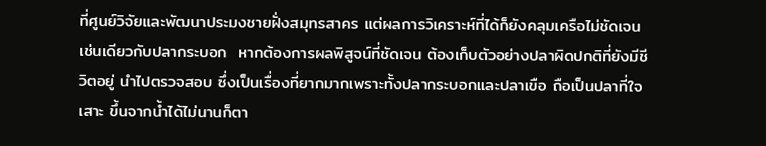ที่ศูนย์วิจัยและพัฒนาประมงชายฝั่งสมุทรสาคร แต่ผลการวิเคราะห์ที่ได้ก็ยังคลุมเครือไม่ชัดเจนเช่นเดียวกับปลากระบอก  หากต้องการผลพิสูจน์ที่ชัดเจน ต้องเก็บตัวอย่างปลาผิดปกติที่ยังมีชีวิตอยู่ นำไปตรวจสอบ ซึ่งเป็นเรื่องที่ยากมากเพราะทั้งปลากระบอกและปลาเขือ ถือเป็นปลาที่ใจเสาะ ขึ้นจากน้ำได้ไม่นานก็ตา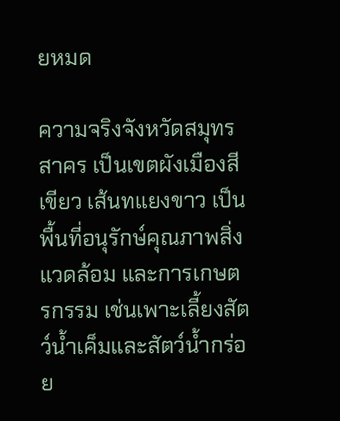ยหมด

ความจริงจังหวัดสมุทรสาคร เป็นเขตผังเมืองสีเขียว เส้นทแยงขาว เป็นพื้นที่อนุรักษ์คุณภาพสิ่งแวดล้อม และการเกษตรกรรม เช่นเพาะเลี้ยงสัตว์น้ำเค็มและสัตว์น้ำกร่อย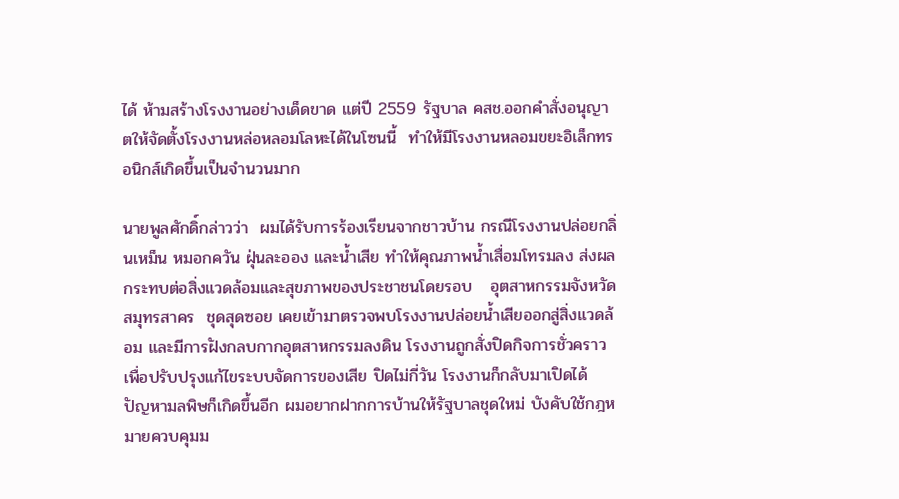ได้ ห้ามสร้างโรงงานอย่างเด็ดขาด แต่ปี 2559 รัฐบาล คสช.ออกคำสั่งอนุญาตให้จัดตั้งโรงงานหล่อหลอมโลหะได้ในโซนนี้  ทำให้มีโรงงานหลอมขยะอิเล็กทรอนิกส์เกิดขึ้นเป็นจำนวนมาก

นายพูลศักดิ์กล่าวว่า  ผมได้รับการร้องเรียนจากชาวบ้าน กรณีโรงงานปล่อยกลิ่นเหม็น หมอกควัน ฝุ่นละออง และน้ำเสีย ทำให้คุณภาพน้ำเสื่อมโทรมลง ส่งผลกระทบต่อสิ่งแวดล้อมและสุขภาพของประชาชนโดยรอบ   อุตสาหกรรมจังหวัดสมุทรสาคร  ชุดสุดซอย เคยเข้ามาตรวจพบโรงงานปล่อยน้ำเสียออกสู่สิ่งแวดล้อม และมีการฝังกลบกากอุตสาหกรรมลงดิน โรงงานถูกสั่งปิดกิจการชั่วคราวเพื่อปรับปรุงแก้ไขระบบจัดการของเสีย ปิดไม่กี่วัน โรงงานก็กลับมาเปิดได้ ปัญหามลพิษก็เกิดขึ้นอีก ผมอยากฝากการบ้านให้รัฐบาลชุดใหม่ บังคับใช้กฎหมายควบคุมม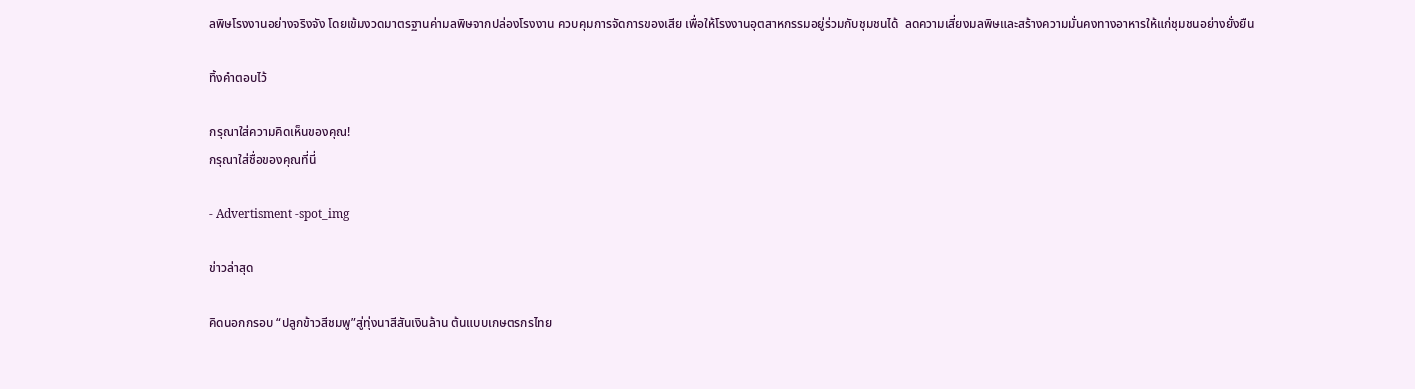ลพิษโรงงานอย่างจริงจัง โดยเข้มงวดมาตรฐานค่ามลพิษจากปล่องโรงงาน ควบคุมการจัดการของเสีย เพื่อให้โรงงานอุตสาหกรรมอยู่ร่วมกับชุมชนได้  ลดความเสี่ยงมลพิษและสร้างความมั่นคงทางอาหารให้แก่ชุมชนอย่างยั่งยืน

ทิ้งคำตอบไว้

กรุณาใส่ความคิดเห็นของคุณ!
กรุณาใส่ชื่อของคุณที่นี่

- Advertisment -spot_img

ข่าวล่าสุด

คิดนอกกรอบ “ปลูกข้าวสีชมพู”สู่ทุ่งนาสีสันเงินล้าน ต้นแบบเกษตรกรไทย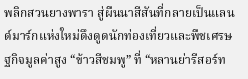พลิกสวนยางพารา สู่ผืนนาสีสันที่กลายเป็นแลนด์มาร์กแห่งใหม่ดึงดูดนักท่องเที่ยวและพืชเศรษฐกิจมูลค่าสูง “ข้าวสีชมพู” ที่ “หลานย่ารีสอร์ท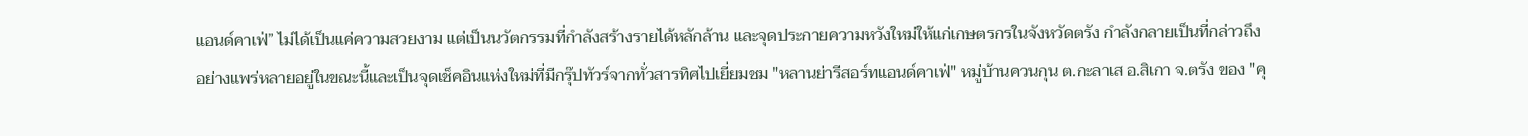แอนด์คาเฟ่” ไม่ได้เป็นแค่ความสวยงาม แต่เป็นนวัตกรรมที่กำลังสร้างรายได้หลักล้าน และจุดประกายความหวังใหม่ให้แก่เกษตรกรในจังหวัดตรัง กำลังกลายเป็นที่กล่าวถึงอย่างแพร่หลายอยู่ในขณะนี้และเป็นจุดเช็คอินแห่งใหม่ที่มีกรุ๊ปทัวร์จากทั่วสารทิศไปเยี่ยมชม "หลานย่ารีสอร์ทแอนด์คาเฟ่" หมู่บ้านควนกุน ต.กะลาเส อ.สิเกา จ.ตรัง ของ "คุ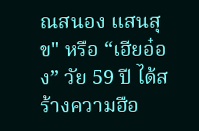ณสนอง แสนสุข" หรือ “เฮียอ๋อง” วัย 59 ปี ได้สร้างความฮือ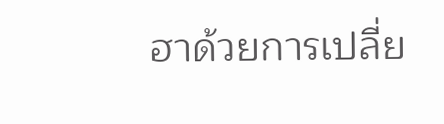ฮาด้วยการเปลี่ย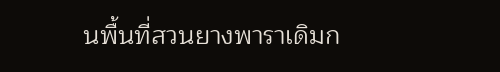นพื้นที่สวนยางพาราเดิมก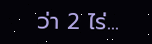ว่า 2 ไร่...